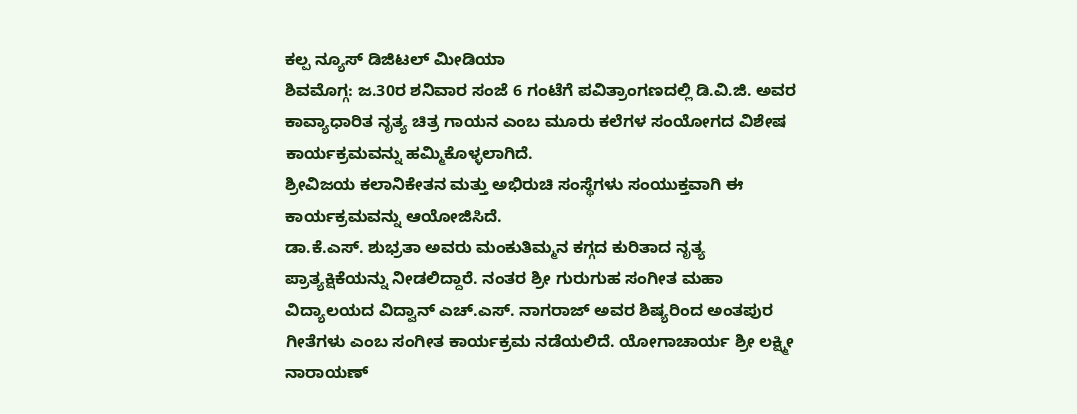ಕಲ್ಪ ನ್ಯೂಸ್ ಡಿಜಿಟಲ್ ಮೀಡಿಯಾ
ಶಿವಮೊಗ್ಗ: ಜ.30ರ ಶನಿವಾರ ಸಂಜೆ 6 ಗಂಟೆಗೆ ಪವಿತ್ರಾಂಗಣದಲ್ಲಿ ಡಿ.ವಿ.ಜಿ. ಅವರ ಕಾವ್ಯಾಧಾರಿತ ನೃತ್ಯ ಚಿತ್ರ ಗಾಯನ ಎಂಬ ಮೂರು ಕಲೆಗಳ ಸಂಯೋಗದ ವಿಶೇಷ ಕಾರ್ಯಕ್ರಮವನ್ನು ಹಮ್ಮಿಕೊಳ್ಳಲಾಗಿದೆ.
ಶ್ರೀವಿಜಯ ಕಲಾನಿಕೇತನ ಮತ್ತು ಅಭಿರುಚಿ ಸಂಸ್ಥೆಗಳು ಸಂಯುಕ್ತವಾಗಿ ಈ ಕಾರ್ಯಕ್ರಮವನ್ನು ಆಯೋಜಿಸಿದೆ.
ಡಾ.ಕೆ.ಎಸ್. ಶುಭ್ರತಾ ಅವರು ಮಂಕುತಿಮ್ಮನ ಕಗ್ಗದ ಕುರಿತಾದ ನೃತ್ಯ ಪ್ರಾತ್ಯಕ್ಷಿಕೆಯನ್ನು ನೀಡಲಿದ್ದಾರೆ. ನಂತರ ಶ್ರೀ ಗುರುಗುಹ ಸಂಗೀತ ಮಹಾ ವಿದ್ಯಾಲಯದ ವಿದ್ವಾನ್ ಎಚ್.ಎಸ್. ನಾಗರಾಜ್ ಅವರ ಶಿಷ್ಯರಿಂದ ಅಂತಪುರ ಗೀತೆಗಳು ಎಂಬ ಸಂಗೀತ ಕಾರ್ಯಕ್ರಮ ನಡೆಯಲಿದೆ. ಯೋಗಾಚಾರ್ಯ ಶ್ರೀ ಲಕ್ಷ್ಮೀ ನಾರಾಯಣ್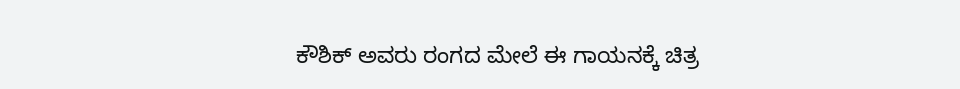ಕೌಶಿಕ್ ಅವರು ರಂಗದ ಮೇಲೆ ಈ ಗಾಯನಕ್ಕೆ ಚಿತ್ರ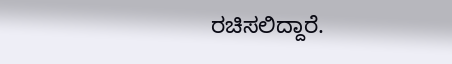ರಚಿಸಲಿದ್ದಾರೆ.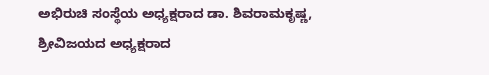ಅಭಿರುಚಿ ಸಂಸ್ಥೆಯ ಅಧ್ಯಕ್ಷರಾದ ಡಾ. ಶಿವರಾಮಕೃಷ್ಣ, ಶ್ರೀವಿಜಯದ ಅಧ್ಯಕ್ಷರಾದ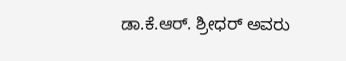ಡಾ.ಕೆ.ಆರ್. ಶ್ರೀಧರ್ ಅವರು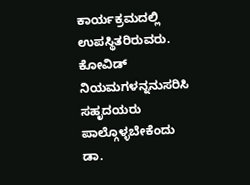ಕಾರ್ಯಕ್ರಮದಲ್ಲಿ ಉಪಸ್ಥಿತರಿರುವರು. ಕೋವಿಡ್ ನಿಯಮಗಳನ್ನನುಸರಿಸಿ ಸಹೃದಯರು ಪಾಲ್ಗೊಳ್ಳಬೇಕೆಂದು ಡಾ.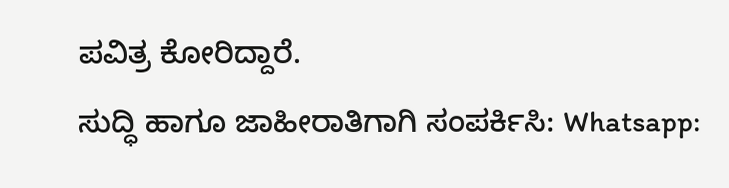ಪವಿತ್ರ ಕೋರಿದ್ದಾರೆ.
ಸುದ್ಧಿ ಹಾಗೂ ಜಾಹೀರಾತಿಗಾಗಿ ಸಂಪರ್ಕಿಸಿ: Whatsapp: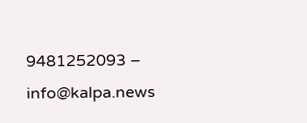9481252093 – info@kalpa.news